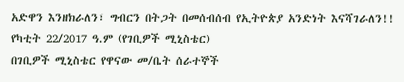አድዋን እንዘክራለን፣ ግብርን በትጋት በመሰብሰብ የኢትዮጵያ አንድነት እናሻገራለን!!
የካቲት 22/2017 ዓ.ም (የገቢዎች ሚኒስቴር)
በገቢዎች ሚኒስቴር የዋናው መ/ቤት ሰራተኞች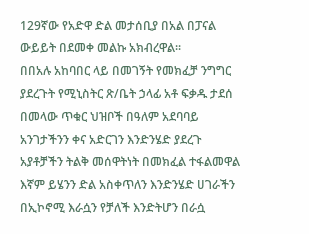129ኛው የአድዋ ድል መታሰቢያ በአል በፓናል ውይይት በደመቀ መልኩ አክብረዋል፡፡
በበአሉ አከባበር ላይ በመገኝት የመክፈቻ ንግግር ያደረጉት የሚኒስትር ጽ/ቤት ኃላፊ አቶ ፍቃዱ ታደሰ በመላው ጥቁር ህዝቦች በዓለም አደባባይ አንገታችንን ቀና አድርገን እንድንሄድ ያደረጉ አያቶቻችን ትልቅ መሰዋትነት በመክፈል ተፋልመዋል እኛም ይሄንን ድል አስቀጥለን እንድንሄድ ሀገራችን በኢኮኖሚ እራሷን የቻለች እንድትሆን በራሷ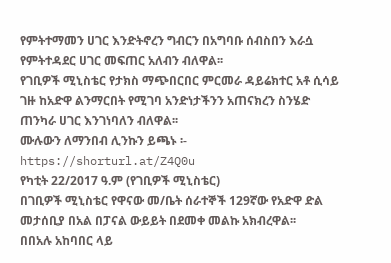የምትተማመን ሀገር እንድትኖረን ግብርን በአግባቡ ሰብስበን እራሷ የምትተዳደር ሀገር መፍጠር አለብን ብለዋል፡፡
የገቢዎች ሚኒስቴር የታክስ ማጭበርበር ምርመራ ዳይሬክተር አቶ ሲሳይ ገዙ ከአድዋ ልንማርበት የሚገባ አንድነታችንን አጠናክረን ስንሄድ ጠንካራ ሀገር እንገነባለን ብለዋል፡፡
ሙሉውን ለማንበብ ሊንኩን ይጫኑ ፡- https://shorturl.at/Z4Q0u
የካቲት 22/2017 ዓ.ም (የገቢዎች ሚኒስቴር)
በገቢዎች ሚኒስቴር የዋናው መ/ቤት ሰራተኞች 129ኛው የአድዋ ድል መታሰቢያ በአል በፓናል ውይይት በደመቀ መልኩ አክብረዋል፡፡
በበአሉ አከባበር ላይ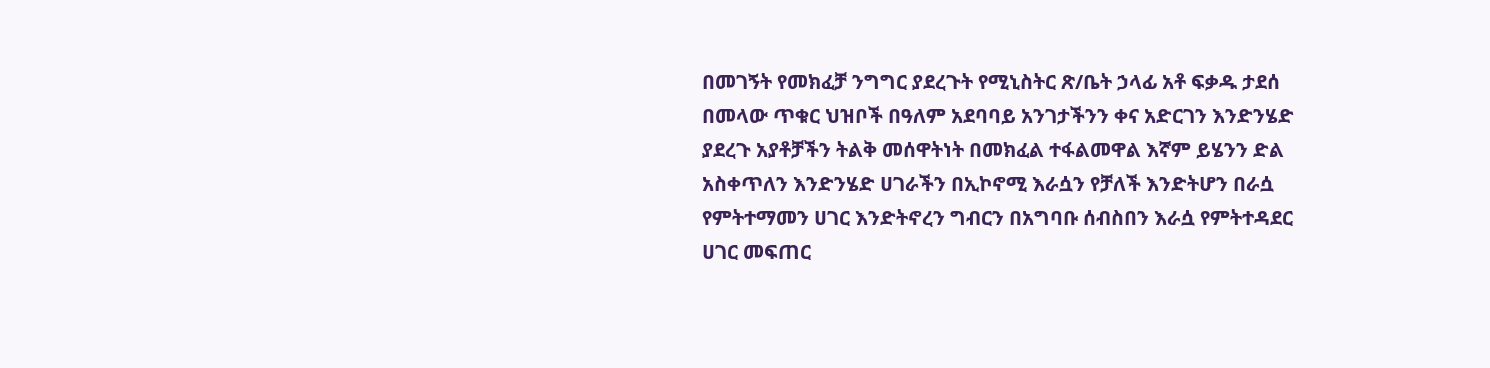በመገኝት የመክፈቻ ንግግር ያደረጉት የሚኒስትር ጽ/ቤት ኃላፊ አቶ ፍቃዱ ታደሰ በመላው ጥቁር ህዝቦች በዓለም አደባባይ አንገታችንን ቀና አድርገን እንድንሄድ ያደረጉ አያቶቻችን ትልቅ መሰዋትነት በመክፈል ተፋልመዋል እኛም ይሄንን ድል አስቀጥለን እንድንሄድ ሀገራችን በኢኮኖሚ እራሷን የቻለች እንድትሆን በራሷ የምትተማመን ሀገር እንድትኖረን ግብርን በአግባቡ ሰብስበን እራሷ የምትተዳደር ሀገር መፍጠር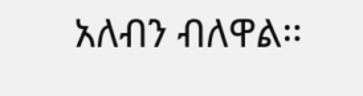አለብን ብለዋል፡፡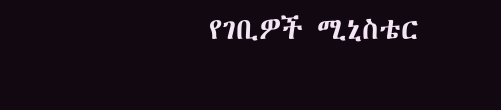የገቢዎች ሚኒስቴር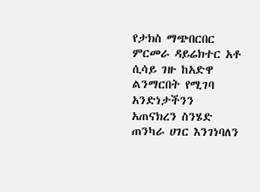የታክስ ማጭበርበር ምርመራ ዳይሬክተር አቶ ሲሳይ ገዙ ከአድዋ ልንማርበት የሚገባ አንድነታችንን አጠናክረን ስንሄድ ጠንካራ ሀገር እንገነባለን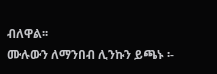ብለዋል፡፡
ሙሉውን ለማንበብ ሊንኩን ይጫኑ ፡-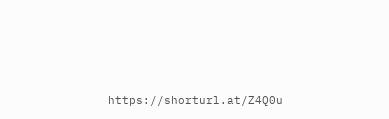https://shorturl.at/Z4Q0u